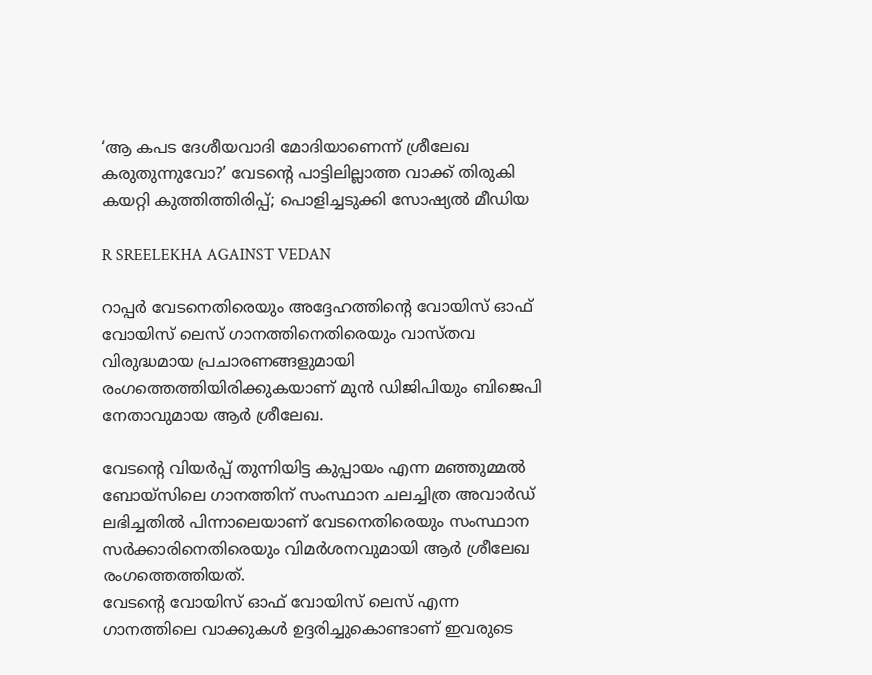‘ആ കപട ദേശീയവാദി മോദിയാണെന്ന് ശ്രീലേഖ കരുതുന്നുവോ?’ വേടന്റെ പാട്ടിലില്ലാത്ത വാക്ക് തിരുകി കയറ്റി കുത്തിത്തിരിപ്പ്; പൊളിച്ചടുക്കി സോഷ്യൽ മീഡിയ

R SREELEKHA AGAINST VEDAN

റാപ്പർ വേടനെതിരെയും അദ്ദേഹത്തിന്റെ വോയിസ് ഓഫ് വോയിസ് ലെസ് ഗാനത്തിനെതിരെയും വാസ്തവ വിരുദ്ധമായ പ്രചാരണങ്ങളുമായി രംഗത്തെത്തിയിരിക്കുകയാണ് മുൻ ഡിജിപിയും ബിജെപി നേതാവുമായ ആർ ശ്രീലേഖ.

വേടന്റെ വിയർപ്പ് തുന്നിയിട്ട കുപ്പായം എന്ന മഞ്ഞുമ്മൽ ബോയ്സിലെ ഗാനത്തിന് സംസ്ഥാന ചലച്ചിത്ര അവാർഡ് ലഭിച്ചതിൽ പിന്നാലെയാണ് വേടനെതിരെയും സംസ്ഥാന സർക്കാരിനെതിരെയും വിമർശനവുമായി ആർ ശ്രീലേഖ രംഗത്തെത്തിയത്.
വേടന്റെ വോയിസ് ഓഫ് വോയിസ് ലെസ് എന്ന ഗാനത്തിലെ വാക്കുകൾ ഉദ്ദരിച്ചുകൊണ്ടാണ് ഇവരുടെ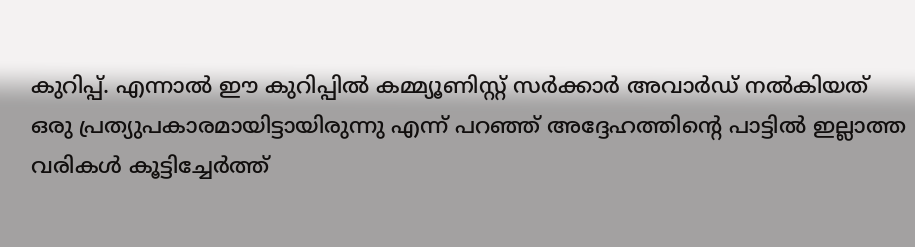കുറിപ്പ്. എന്നാൽ ഈ കുറിപ്പിൽ കമ്മ്യൂണിസ്റ്റ് സർക്കാർ അവാർഡ് നൽകിയത് ഒരു പ്രത്യുപകാരമായിട്ടായിരുന്നു എന്ന് പറഞ്ഞ് അദ്ദേഹത്തിന്റെ പാട്ടിൽ ഇല്ലാത്ത വരികൾ കൂട്ടിച്ചേർത്ത്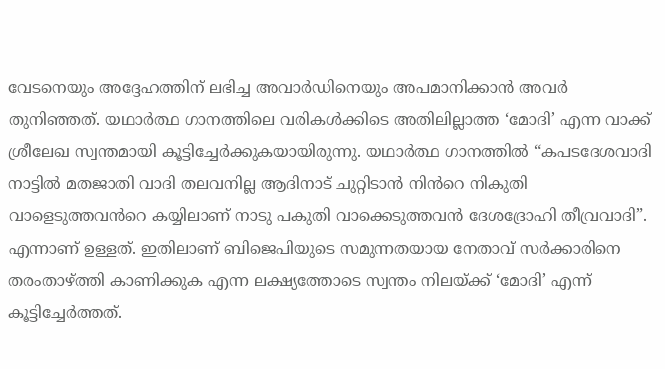വേടനെയും അദ്ദേഹത്തിന് ലഭിച്ച അവാർഡിനെയും അപമാനിക്കാൻ അവർ തുനിഞ്ഞത്. യഥാർത്ഥ ഗാനത്തിലെ വരികൾക്കിടെ അതിലില്ലാത്ത ‘മോദി’ എന്ന വാക്ക് ശ്രീലേഖ സ്വന്തമായി കൂട്ടിച്ചേർക്കുകയായിരുന്നു. യഥാർത്ഥ ഗാനത്തിൽ “കപടദേശവാദി നാട്ടിൽ മതജാതി വാദി തലവനില്ല ആദിനാട് ചുറ്റിടാൻ നിൻറെ നികുതി വാളെടുത്തവൻറെ കയ്യിലാണ് നാടു പകുതി വാക്കെടുത്തവൻ ദേശദ്രോഹി തീവ്രവാദി”. എന്നാണ് ഉള്ളത്. ഇതിലാണ് ബിജെപിയുടെ സമുന്നതയായ നേതാവ് സർക്കാരിനെ തരംതാഴ്ത്തി കാണിക്കുക എന്ന ലക്ഷ്യത്തോടെ സ്വന്തം നിലയ്ക്ക് ‘മോദി’ എന്ന് കൂട്ടിച്ചേർത്തത്.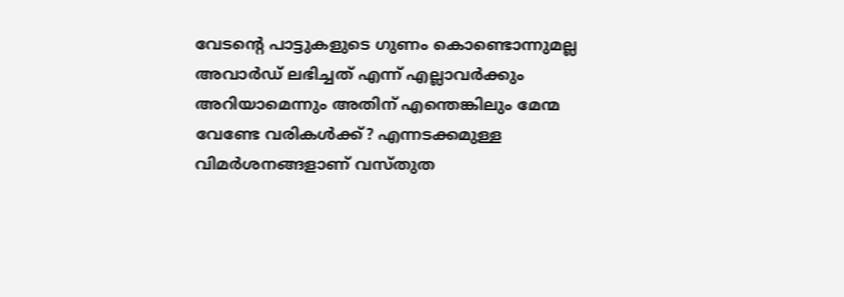വേടന്റെ പാട്ടുകളുടെ ഗുണം കൊണ്ടൊന്നുമല്ല അവാർഡ് ലഭിച്ചത് എന്ന് എല്ലാവർക്കും അറിയാമെന്നും അതിന് എന്തെങ്കിലും മേന്മ വേണ്ടേ വരികൾക്ക്? എന്നടക്കമുള്ള വിമർശനങ്ങളാണ് വസ്തുത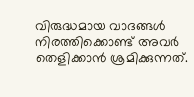വിരുദ്ധമായ വാദങ്ങൾ നിരത്തിക്കൊണ്ട് അവർ തെളിക്കാൻ ശ്രമിക്കുന്നത്.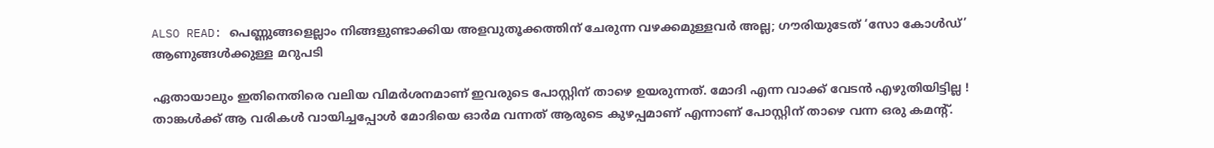ALSO READ: പെണ്ണുങ്ങളെല്ലാം നിങ്ങളുണ്ടാക്കിയ അളവുതൂക്കത്തിന് ചേരുന്ന വഴക്കമുള്ളവര്‍ അല്ല; ഗൗരിയുടേത് ‘സോ കോള്‍ഡ്’ ആണുങ്ങള്‍ക്കുള്ള മറുപടി

ഏതായാലും ഇതിനെതിരെ വലിയ വിമർശനമാണ് ഇവരുടെ പോസ്റ്റിന് താഴെ ഉയരുന്നത്. മോദി എന്ന വാക്ക് വേടൻ എഴുതിയിട്ടില്ല ! താങ്കൾക്ക് ആ വരികൾ വായിച്ചപ്പോൾ മോദിയെ ഓർമ വന്നത് ആരുടെ കുഴപ്പമാണ് എന്നാണ് പോസ്റ്റിന് താഴെ വന്ന ഒരു കമന്റ്.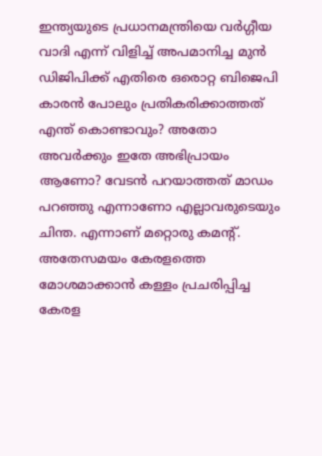ഇന്ത്യയുടെ പ്രധാനമന്ത്രിയെ വർഗ്ഗീയ വാദി എന്ന് വിളിച്ച് അപമാനിച്ച മുൻ ഡിജിപിക്ക് എതിരെ ഒരൊറ്റ ബിജെപി കാരൻ പോലും പ്രതികരിക്കാത്തത് എന്ത് കൊണ്ടാവും? അതോ അവർക്കും ഇതേ അഭിപ്രായം ആണോ? വേടൻ പറയാത്തത് മാഡം പറഞ്ഞു എന്നാണോ എല്ലാവരുടെയും ചിന്ത. എന്നാണ് മറ്റൊരു കമന്റ്. അതേസമയം കേരളത്തെ മോശമാക്കാൻ കള്ളം പ്രചരിപ്പിച്ച കേരള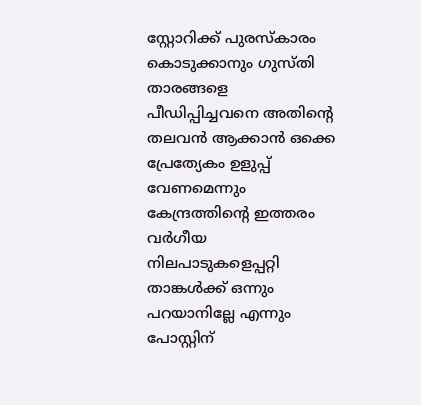സ്റ്റോറിക്ക് പുരസ്കാരം കൊടുക്കാനും ഗുസ്തി താരങ്ങളെ പീഡിപ്പിച്ചവനെ അതിന്റെ തലവൻ ആക്കാൻ ഒക്കെ പ്രേത്യേകം ഉളുപ്പ് വേണമെന്നും കേന്ദ്രത്തിന്റെ ഇത്തരം വർഗീയ നിലപാടുകളെപ്പറ്റി താങ്കൾക്ക് ഒന്നും പറയാനില്ലേ എന്നും പോസ്റ്റിന്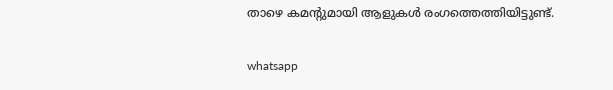താഴെ കമന്റുമായി ആളുകൾ രംഗത്തെത്തിയിട്ടുണ്ട്.

whatsapp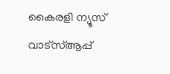കൈരളി ന്യൂസ് വാട്‌സ്ആപ്പ്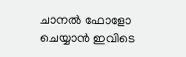ചാനല്‍ ഫോളോ ചെയ്യാന്‍ ഇവിടെ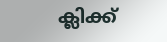ക്ലിക്ക്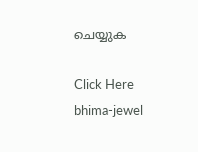ചെയ്യുക

Click Here
bhima-jewel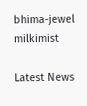bhima-jewel
milkimist

Latest News